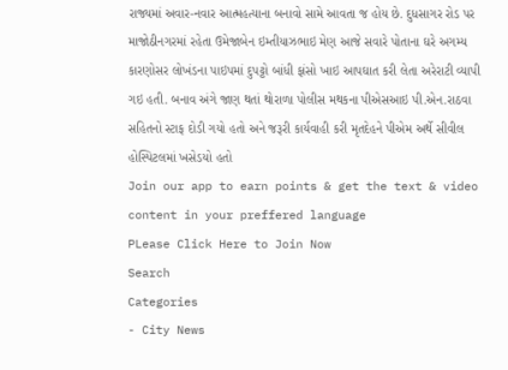રાજ્યમાં અવાર-નવાર આત્મહત્યાના બનાવો સામે આવતા જ હોય છે. દુધસાગર રોડ પર માજોઠીનગરમાં રહેતા ઉમેજાબેન ઇમ્તીયાઝભાઇ મેણ આજે સવારે પોતાના ઘરે અગમ્ય કારણોસર લોખંડના પાઇપમાં દુપટ્ટો બાંધી ફાંસો ખાઇ આપઘાત કરી લેતા અરેરાટી વ્યાપી ગઇ હતી. બનાવ અંગે જાણ થતાં થોરાળા પોલીસ મથકના પીએસઆઇ પી.એન.રાઠવા સહિતનો સ્ટાફ દોડી ગયો હતો અને જરૂરી કાર્યવાહી કરી મૃતદેહને પીએમ અર્થે સીવીલ હોસ્પિટલમાં ખસેડયો હતો
Join our app to earn points & get the text & video content in your preffered language
PLease Click Here to Join Now
Search
Categories
- City News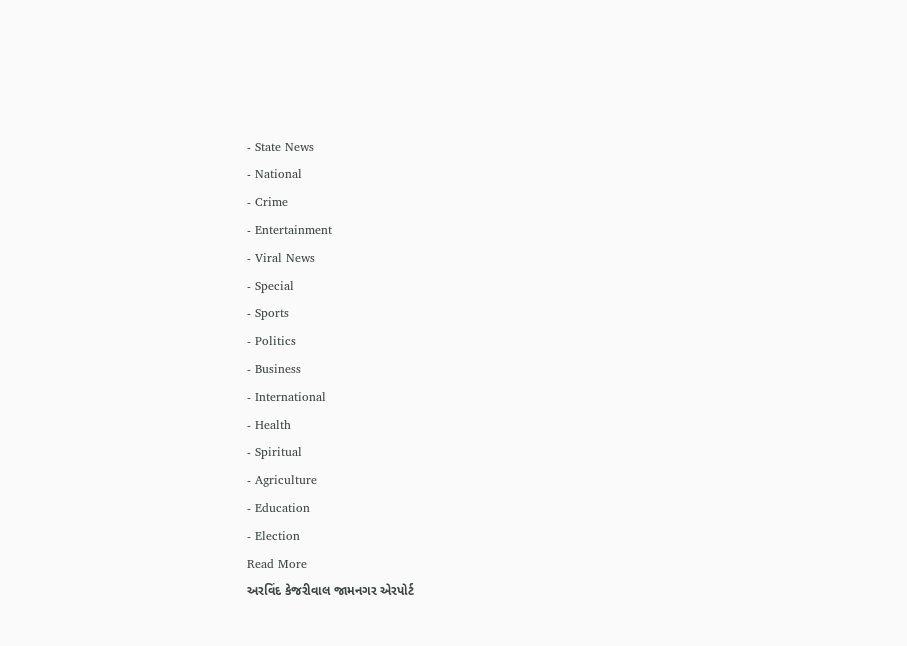- State News
- National
- Crime
- Entertainment
- Viral News
- Special
- Sports
- Politics
- Business
- International
- Health
- Spiritual
- Agriculture
- Education
- Election
Read More
અરવિંદ કેજરીવાલ જામનગર એરપોર્ટ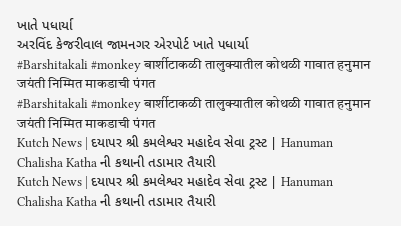ખાતે પધાર્યા
અરવિંદ કેજરીવાલ જામનગર એરપોર્ટ ખાતે પધાર્યા
#Barshitakali #monkey बार्शीटाकळी तालुक्यातील कोथळी गावात हनुमान जयंती निम्मित माकडाची पंगत
#Barshitakali #monkey बार्शीटाकळी तालुक्यातील कोथळी गावात हनुमान जयंती निम्मित माकडाची पंगत
Kutch News | દયાપર શ્રી કમલેશ્વર મહાદેવ સેવા ટ્રસ્ટ | Hanuman Chalisha Katha ની કથાની તડામાર તૈયારી
Kutch News | દયાપર શ્રી કમલેશ્વર મહાદેવ સેવા ટ્રસ્ટ | Hanuman Chalisha Katha ની કથાની તડામાર તૈયારી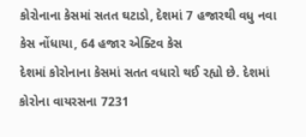કોરોનાના કેસમાં સતત ઘટાડો, દેશમાં 7 હજારથી વધુ નવા કેસ નોંધાયા, 64 હજાર એક્ટિવ કેસ
દેશમાં કોરોનાના કેસમાં સતત વધારો થઈ રહ્યો છે. દેશમાં કોરોના વાયરસના 7231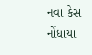નવા કેસ નોંધાયા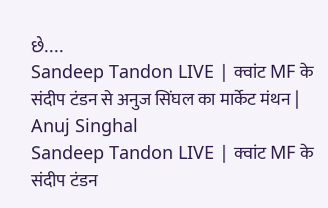છે....
Sandeep Tandon LIVE | क्वांट MF के संदीप टंडन से अनुज सिंघल का मार्केट मंथन | Anuj Singhal
Sandeep Tandon LIVE | क्वांट MF के संदीप टंडन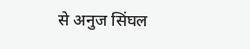से अनुज सिंघल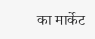का मार्केट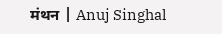मंथन | Anuj Singhal